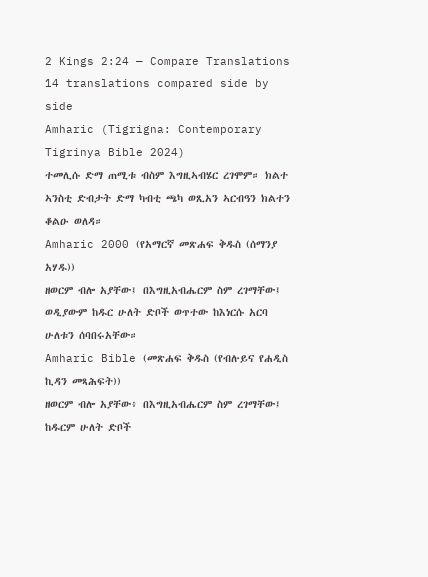2 Kings 2:24 — Compare Translations
14 translations compared side by side
Amharic (Tigrigna: Contemporary Tigrinya Bible 2024)
ተመሊሱ ድማ ጠሚቱ ብስም እግዚኣብሄር ረገሞም። ክልተ ኣንስቲ ድብታት ድማ ካብቲ ጫካ ወጺአን ኣርብዓን ክልተን ቆልዑ ወለዳ።
Amharic 2000 (የአማርኛ መጽሐፍ ቅዱስ (ሰማንያ አሃዱ))
ዘወርም ብሎ አያቸው፤ በእግዚአብሔርም ስም ረገማቸው፤ ወዲያውም ከዱር ሁለት ድቦች ወጥተው ከእነርሱ አርባ ሁለቱን ሰባበሩአቸው።
Amharic Bible (መጽሐፍ ቅዱስ (የብሉይና የሐዲስ ኪዳን መጻሕፍት))
ዘወርም ብሎ አያቸው፥ በእግዚአብሔርም ስም ረገማቸው፤ ከዱርም ሁለት ድቦች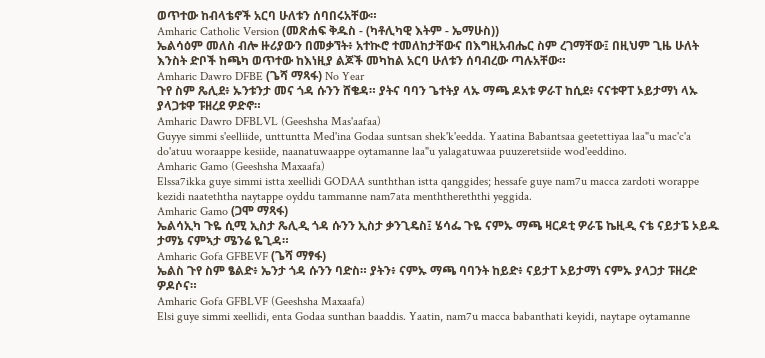ወጥተው ከብላቴኖች አርባ ሁለቱን ሰባበሩአቸው።
Amharic Catholic Version (መጽሐፍ ቅዱስ - (ካቶሊካዊ እትም - ኤማሁስ))
ኤልሳዕም መለስ ብሎ ዙሪያውን በመቃኘት፥ አተኲሮ ተመለከታቸውና በእግዚአብሔር ስም ረገማቸው፤ በዚህም ጊዜ ሁለት እንስት ድቦች ከጫካ ወጥተው ከእነዚያ ልጆች መካከል አርባ ሁለቱን ሰባብረው ጣሉአቸው።
Amharic Dawro DFBE (ጌሻ ማጻፋ) No Year
ጉየ ስም ጼሊደ፥ ኡንቱንታ መና ጎዳ ሱንን ሸቄዳ። ያትና ባባን ጌተትያ ላኡ ማጫ ዶአቱ ዎራፐ ከሲደ፥ ናናቱዋፐ ኦይታማነ ላኡ ያላጋቱዋ ፑዘረደ ዎድኖ።
Amharic Dawro DFBLVL (Geeshsha Mas'aafaa)
Guyye simmi s'eelliide, unttuntta Med'ina Godaa suntsan shek'k'eedda. Yaatina Babantsaa geetettiyaa laa"u mac'c'a do'atuu woraappe kesiide, naanatuwaappe oytamanne laa"u yalagatuwaa puuzeretsiide wod'eeddino.
Amharic Gamo (Geeshsha Maxaafa)
Elssa7ikka guye simmi istta xeellidi GODAA sunththan istta qanggides; hessafe guye nam7u macca zardoti worappe kezidi naateththa naytappe oyddu tammanne nam7ata menththereththi yeggida.
Amharic Gamo (ጋሞ ማጻፋ)
ኤልሳኢካ ጉዬ ሲሚ ኢስታ ጼሊዲ ጎዳ ሱንን ኢስታ ቃንጊዴስ፤ ሄሳፌ ጉዬ ናምኡ ማጫ ዛርዶቲ ዎራፔ ኬዚዲ ናቴ ናይታፔ ኦይዱ ታማኔ ናምኣታ ሜንሬ ዬጊዳ።
Amharic Gofa GFBEVF (ጌሻ ማፃፋ)
ኤልስ ጉየ ስም ፄልድ፥ ኤንታ ጎዳ ሱንን ባድስ። ያትን፥ ናምኡ ማጫ ባባንት ከይድ፥ ናይታፐ ኦይታማነ ናምኡ ያላጋታ ፑዘረድ ዎዶሶና።
Amharic Gofa GFBLVF (Geeshsha Maxaafa)
Elsi guye simmi xeellidi, enta Godaa sunthan baaddis. Yaatin, nam7u macca babanthati keyidi, naytape oytamanne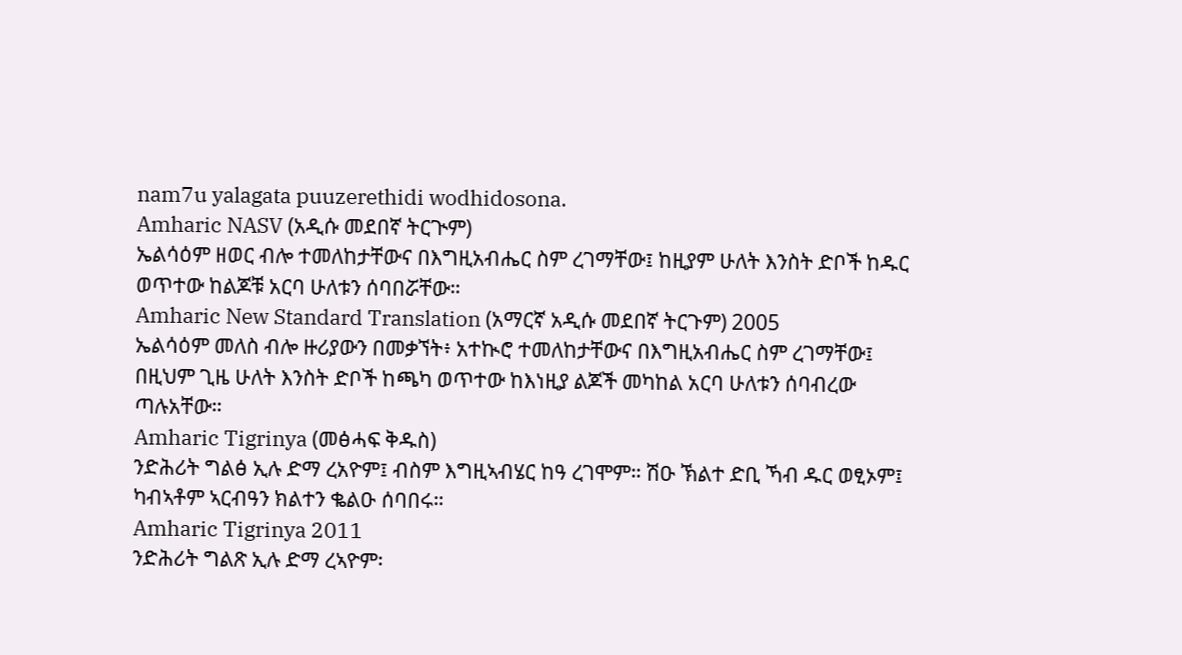nam7u yalagata puuzerethidi wodhidosona.
Amharic NASV (አዲሱ መደበኛ ትርጒም)
ኤልሳዕም ዘወር ብሎ ተመለከታቸውና በእግዚአብሔር ስም ረገማቸው፤ ከዚያም ሁለት እንስት ድቦች ከዱር ወጥተው ከልጆቹ አርባ ሁለቱን ሰባበሯቸው።
Amharic New Standard Translation (አማርኛ አዲሱ መደበኛ ትርጉም) 2005
ኤልሳዕም መለስ ብሎ ዙሪያውን በመቃኘት፥ አተኲሮ ተመለከታቸውና በእግዚአብሔር ስም ረገማቸው፤ በዚህም ጊዜ ሁለት እንስት ድቦች ከጫካ ወጥተው ከእነዚያ ልጆች መካከል አርባ ሁለቱን ሰባብረው ጣሉአቸው።
Amharic Tigrinya (መፅሓፍ ቅዱስ)
ንድሕሪት ግልፅ ኢሉ ድማ ረአዮም፤ ብስም እግዚኣብሄር ከዓ ረገሞም። ሽዑ ኽልተ ድቢ ኻብ ዱር ወፂኦም፤ ካብኣቶም ኣርብዓን ክልተን ቈልዑ ሰባበሩ።
Amharic Tigrinya 2011
ንድሕሪት ግልጽ ኢሉ ድማ ረኣዮም፡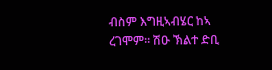ብስም እግዚኣብሄር ከኣ ረገሞም። ሽዑ ኽልተ ድቢ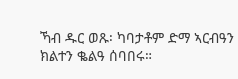ኻብ ዱር ወጹ፡ ካባታቶም ድማ ኣርብዓን ክልተን ቈልዓ ሰባበሩ።